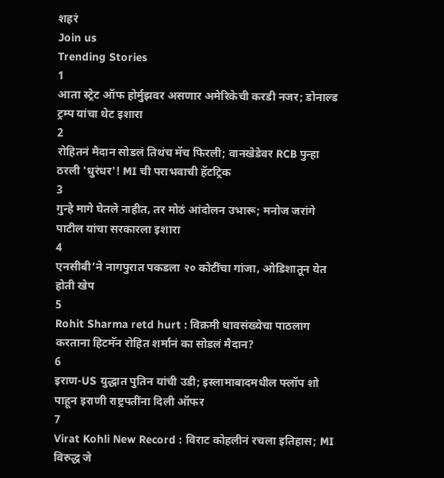शहरं
Join us
Trending Stories
1
आता स्ट्रेट ऑफ होर्मुझवर असणार अमेरिकेची करडी नजर; डोनाल्ड ट्रम्प यांचा थेट इशारा
2
रोहितनं मैदान सोडलं तिथंच मॅच फिरली; वानखेडेवर RCB पुन्हा ठरली 'धुरंधर'! MI ची पराभवाची हॅटट्रिक
3
गुन्हे मागे घेतले नाहीत, तर मोठं आंदोलन उभारू; मनोज जरांगे पाटील यांचा सरकारला इशारा
4
एनसीबी’ने नागपुरात पकडला २० कोटींचा गांजा, ओडिशातून येत होती खेप
5
Rohit Sharma retd hurt : विक्रमी धावसंख्येचा पाठलाग करताना हिटमॅन रोहित शर्मानं का सोडलं मैदान?
6
इराण-US युद्धात पुतिन यांची उडी; इस्लामाबादमधील फ्लॉप शो पाहून इराणी राष्ट्रपतींना दिली ऑफर
7
Virat Kohli New Record : विराट कोहलीनं रचला इतिहास; MI विरुद्ध जे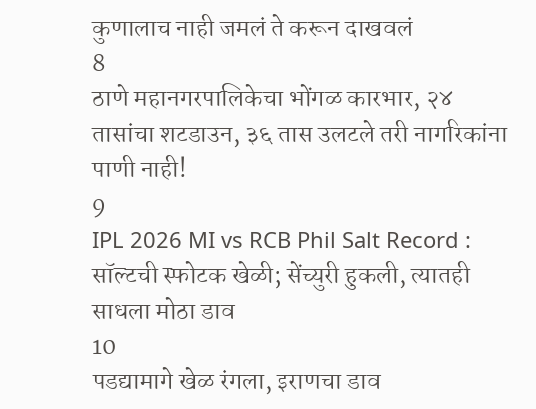कुणालाच नाही जमलं ते करून दाखवलं
8
ठाणे महानगरपालिकेचा भोंगळ कारभार, २४ तासांचा शटडाउन, ३६ तास उलटले तरी नागरिकांना पाणी नाही!
9
IPL 2026 MI vs RCB Phil Salt Record : सॉल्टची स्फोटक खेळी; सेंच्युरी हुकली, त्यातही साधला मोठा डाव
10
पडद्यामागे खेळ रंगला, इराणचा डाव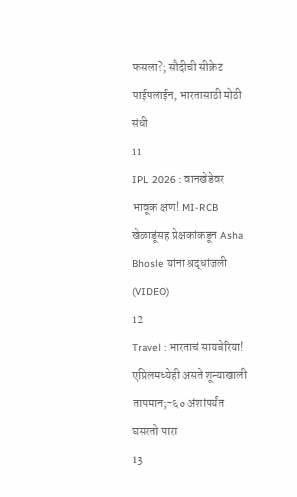फसला?; सौदीची सीक्रेट पाईपलाईन, भारतासाठी मोठी संधी
11
IPL 2026 : वानखेडेवर भावूक क्षण! MI-RCB खेळाडूंसह प्रेक्षकांकडून Asha Bhosle यांना श्रद्धांजली (VIDEO)
12
Travel : भारताचं सायबेरिया! एप्रिलमध्येही असते शून्याखाली तापमान;-६० अंशांपर्यंत घसरतो पारा
13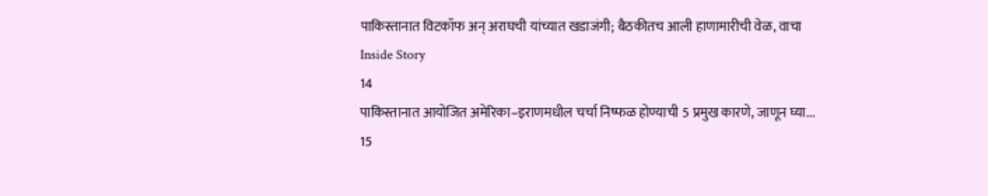पाकिस्तानात विटकॉफ अन् अराघची यांच्यात खडाजंगी; बैठकीतच आली हाणामारीची वेळ, वाचा Inside Story
14
पाकिस्तानात आयोजित अमेरिका–इराणमधील चर्चा निष्फळ होण्याची 5 प्रमुख कारणे, जाणून घ्या...
15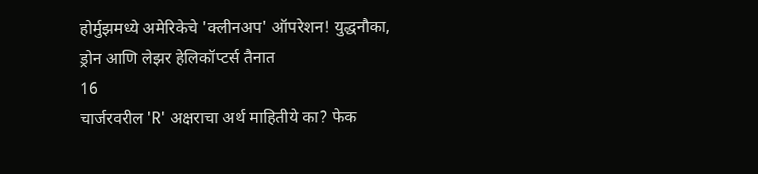होर्मुझमध्ये अमेरिकेचे 'क्लीनअप' ऑपरेशन! युद्धनौका, ड्रोन आणि लेझर हेलिकॉप्टर्स तैनात
16
चार्जरवरील 'R' अक्षराचा अर्थ माहितीये का? फेक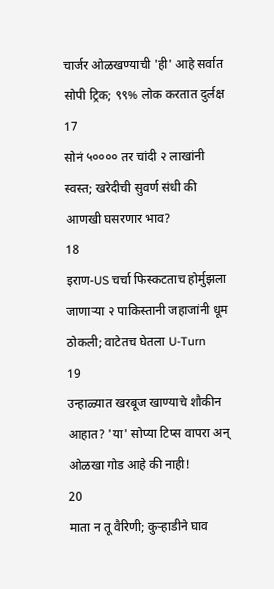चार्जर ओळखण्याची 'ही' आहे सर्वात सोपी ट्रिक; ९९% लोक करतात दुर्लक्ष
17
सोनं ५०००० तर चांदी २ लाखांनी स्वस्त; खरेदीची सुवर्ण संधी की आणखी घसरणार भाव?
18
इराण-US चर्चा फिस्कटताच होर्मुझला जाणाऱ्या २ पाकिस्तानी जहाजांनी धूम ठोकली; वाटेतच घेतला U-Turn
19
उन्हाळ्यात खरबूज खाण्याचे शौकीन आहात? 'या' सोप्या टिप्स वापरा अन् ओळखा गोड आहे की नाही!
20
माता न तू वैरिणी; कुऱ्हाडीने घाव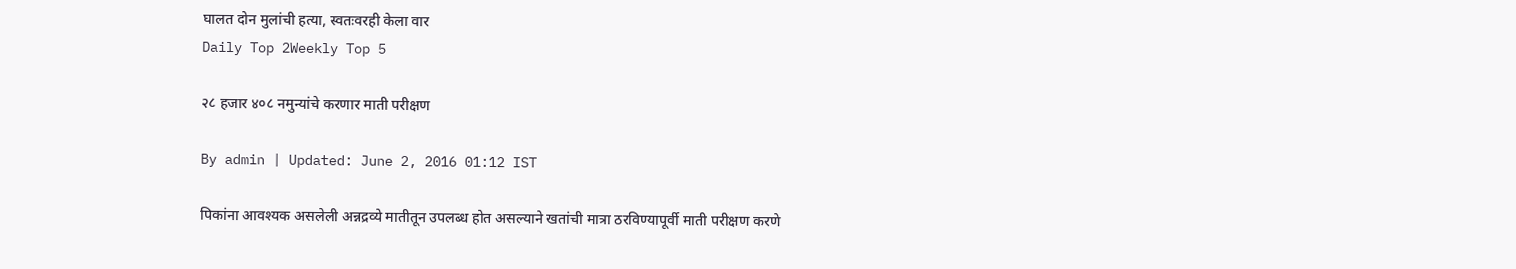घालत दोन मुलांची हत्या, स्वतःवरही केला वार
Daily Top 2Weekly Top 5

२८ हजार ४०८ नमुन्यांचे करणार माती परीक्षण

By admin | Updated: June 2, 2016 01:12 IST

पिकांना आवश्यक असलेली अन्नद्रव्ये मातीतून उपलब्ध होत असल्याने खतांची मात्रा ठरविण्यापूर्वी माती परीक्षण करणे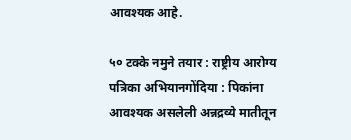आवश्यक आहे.

५० टक्के नमुने तयार : राष्ट्रीय आरोग्य पत्रिका अभियानगोंदिया : पिकांना आवश्यक असलेली अन्नद्रव्ये मातीतून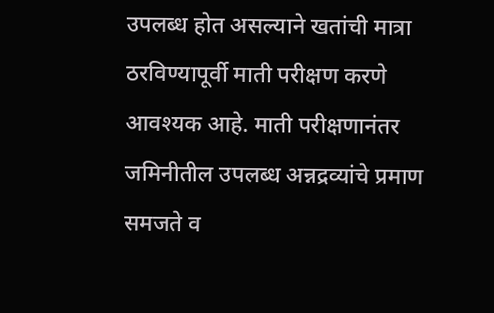उपलब्ध होत असल्याने खतांची मात्रा ठरविण्यापूर्वी माती परीक्षण करणे आवश्यक आहे. माती परीक्षणानंतर जमिनीतील उपलब्ध अन्नद्रव्यांचे प्रमाण समजते व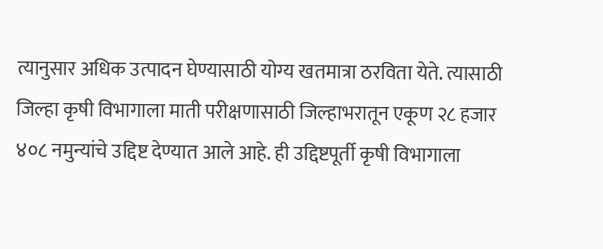त्यानुसार अधिक उत्पादन घेण्यासाठी योग्य खतमात्रा ठरविता येते. त्यासाठी जिल्हा कृषी विभागाला माती परीक्षणासाठी जिल्हाभरातून एकूण २८ हजार ४०८ नमुन्यांचे उद्दिष्ट देण्यात आले आहे. ही उद्दिष्टपूर्ती कृषी विभागाला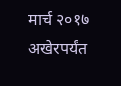मार्च २०१७ अखेरपर्यंत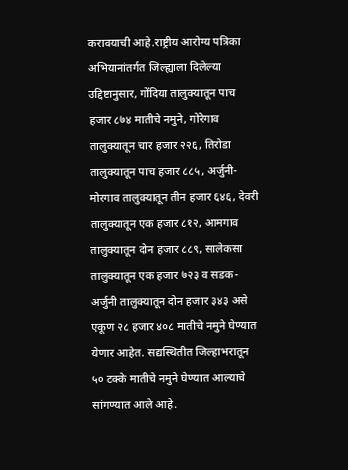करावयाची आहे.राष्ट्रीय आरोग्य पत्रिका अभियानांतर्गत जिल्ह्याला दिलेल्या उद्दिष्टानुसार, गोंदिया तालुक्यातून पाच हजार ८७४ मातीचे नमुने, गोरेगाव तालुक्यातून चार हजार २२६, तिरोडा तालुक्यातून पाच हजार ८८५, अर्जुनी-मोरगाव तालुक्यातून तीन हजार ६४६, देवरी तालुक्यातून एक हजार ८१२, आमगाव तालुक्यातून दोन हजार ८८९, सालेकसा तालुक्यातून एक हजार ७२३ व सडक-अर्जुनी तालुक्यातून दोन हजार ३४३ असे एकूण २८ हजार ४०८ मातीचे नमुने घेण्यात येणार आहेत. सद्यस्थितीत जिल्हाभरातून ५० टक्के मातीचे नमुने घेण्यात आल्याचे सांगण्यात आले आहे.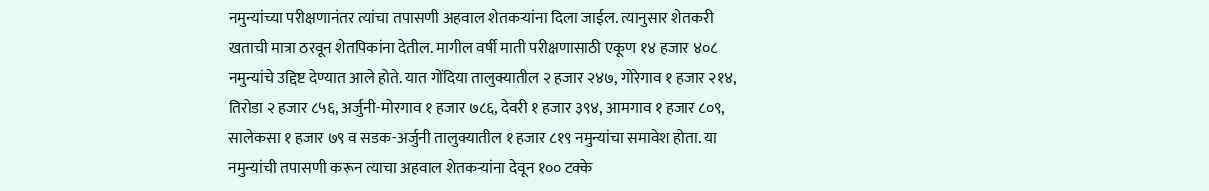नमुन्यांच्या परीक्षणानंतर त्यांचा तपासणी अहवाल शेतकऱ्यांना दिला जाईल. त्यानुसार शेतकरी खताची मात्रा ठरवून शेतपिकांना देतील. मागील वर्षी माती परीक्षणासाठी एकूण १४ हजार ४०८ नमुन्यांचे उद्दिष्ट देण्यात आले होते. यात गोंदिया तालुक्यातील २ हजार २४७, गोरेगाव १ हजार २१४, तिरोडा २ हजार ८५६, अर्जुनी-मोरगाव १ हजार ७८६, देवरी १ हजार ३९४, आमगाव १ हजार ८०९, सालेकसा १ हजार ७९ व सडक-अर्जुनी तालुक्यातील १ हजार ८१९ नमुन्यांचा समावेश होता. या नमुन्यांची तपासणी करून त्याचा अहवाल शेतकऱ्यांना देवून १०० टक्के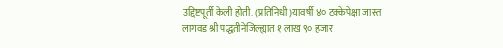उद्दिष्टपूर्ती केली होती. (प्रतिनिधी)यावर्षी ४० टक्केपेक्षा जास्त लागवड श्री पद्धतीनेजिल्ह्यात १ लाख ९० हजार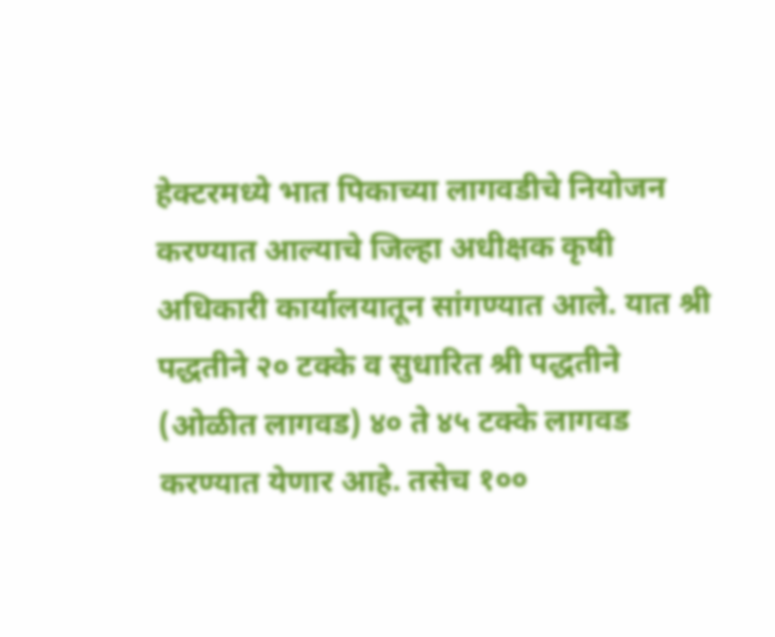हेक्टरमध्ये भात पिकाच्या लागवडीचे नियोजन करण्यात आल्याचे जिल्हा अधीक्षक कृषी अधिकारी कार्यालयातून सांगण्यात आले. यात श्री पद्धतीने २० टक्के व सुधारित श्री पद्धतीने (ओळीत लागवड) ४० ते ४५ टक्के लागवड करण्यात येणार आहे. तसेच १००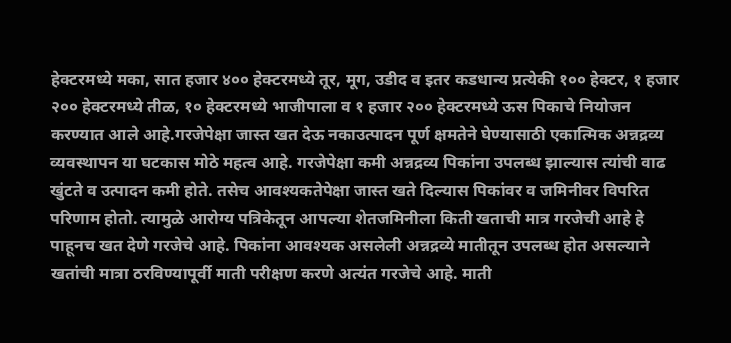हेक्टरमध्ये मका, सात हजार ४०० हेक्टरमध्ये तूर, मूग, उडीद व इतर कडधान्य प्रत्येकी १०० हेक्टर, १ हजार २०० हेक्टरमध्ये तीळ, १० हेक्टरमध्ये भाजीपाला व १ हजार २०० हेक्टरमध्ये ऊस पिकाचे नियोजन करण्यात आले आहे.गरजेपेक्षा जास्त खत देऊ नकाउत्पादन पूर्ण क्षमतेने घेण्यासाठी एकात्मिक अन्नद्रव्य व्यवस्थापन या घटकास मोठे महत्व आहे. गरजेपेक्षा कमी अन्नद्रव्य पिकांना उपलब्ध झाल्यास त्यांची वाढ खुंटते व उत्पादन कमी होते. तसेच आवश्यकतेपेक्षा जास्त खते दिल्यास पिकांवर व जमिनीवर विपरित परिणाम होतो. त्यामुळे आरोग्य पत्रिकेतून आपल्या शेतजमिनीला किती खताची मात्र गरजेची आहे हे पाहूनच खत देणे गरजेचे आहे. पिकांना आवश्यक असलेली अन्नद्रव्ये मातीतून उपलब्ध होत असल्याने खतांची मात्रा ठरविण्यापूर्वी माती परीक्षण करणे अत्यंत गरजेचे आहे. माती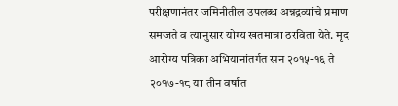परीक्षणानंतर जमिनीतील उपलब्ध अन्नद्रव्यांचे प्रमाण समजते व त्यानुसार योग्य खतमात्रा ठरविता येते. मृद आरोग्य पत्रिका अभियानांतर्गत सन २०१५-१६ ते २०१७-१८ या तीन वर्षात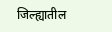जिल्ह्यातील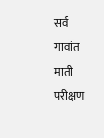सर्व गावांत माती परीक्षण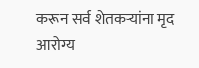करून सर्व शेतकऱ्यांना मृद आरोग्य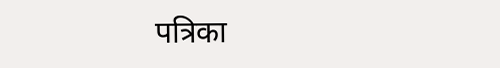पत्रिका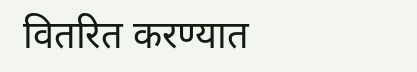वितरित करण्यात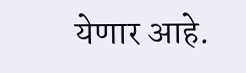येणार आहे.